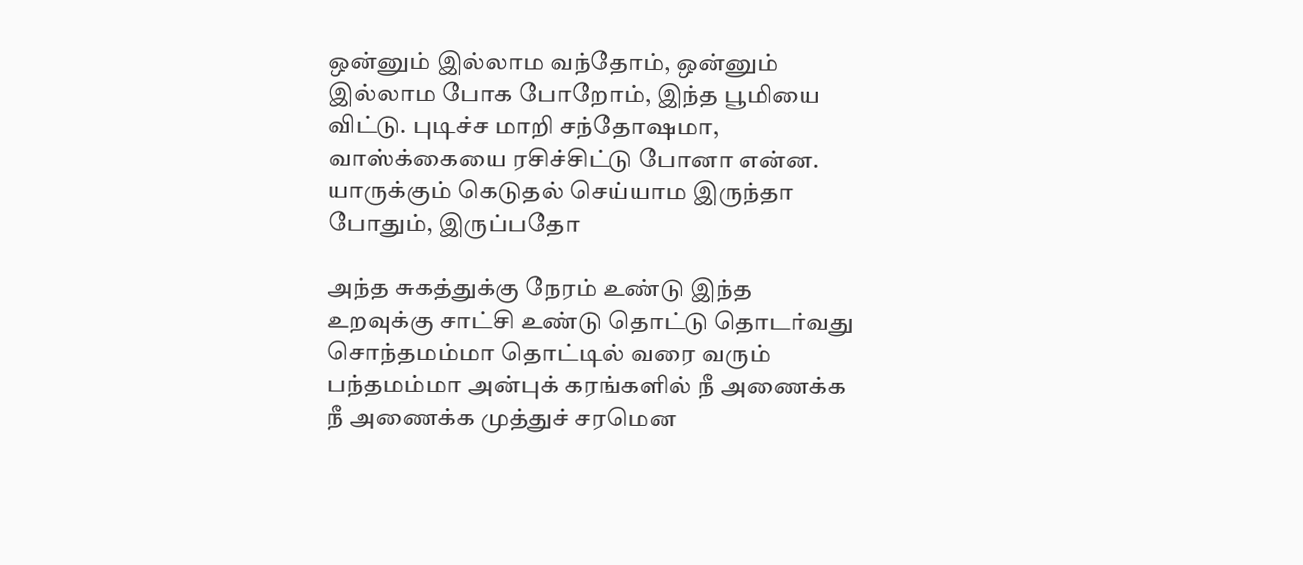ஒன்னும் இல்லாம வந்தோம், ஒன்னும் இல்லாம போக போறோம், இந்த பூமியை விட்டு. புடிச்ச மாறி சந்தோஷமா, வாஸ்க்கையை ரசிச்சிட்டு போனா என்ன. யாருக்கும் கெடுதல் செய்யாம இருந்தா போதும், இருப்பதோ

அந்த சுகத்துக்கு நேரம் உண்டு இந்த உறவுக்கு சாட்சி உண்டு தொட்டு தொடர்வது சொந்தமம்மா தொட்டில் வரை வரும் பந்தமம்மா அன்புக் கரங்களில் நீ அணைக்க நீ அணைக்க முத்துச் சரமென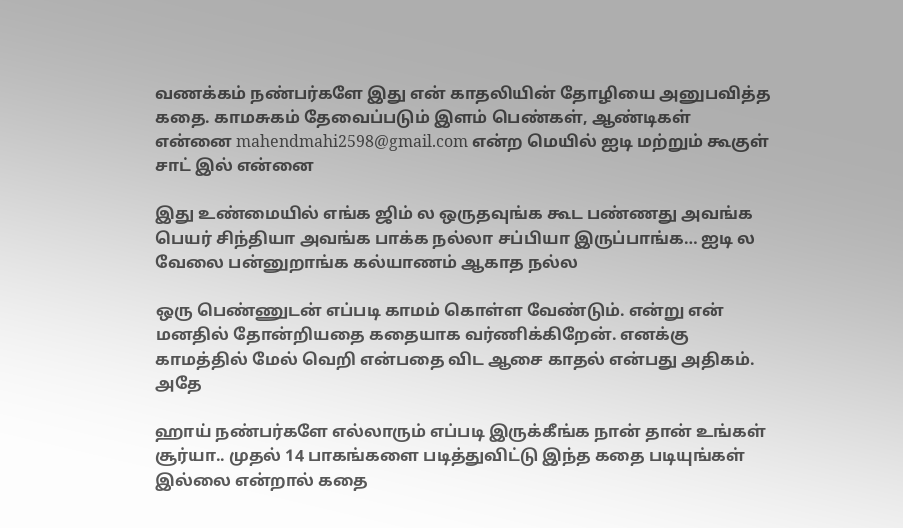வணக்கம் நண்பர்களே இது என் காதலியின் தோழியை அனுபவித்த கதை. காமசுகம் தேவைப்படும் இளம் பெண்கள், ஆண்டிகள் என்னை mahendmahi2598@gmail.com என்ற மெயில் ஐடி மற்றும் கூகுள் சாட் இல் என்னை

இது உண்மையில் எங்க ஜிம் ல ஒருதவுங்க கூட பண்ணது அவங்க பெயர் சிந்தியா அவங்க பாக்க நல்லா சப்பியா இருப்பாங்க… ஐடி ல வேலை பன்னுறாங்க கல்யாணம் ஆகாத நல்ல

ஒரு பெண்ணுடன் எப்படி காமம் கொள்ள வேண்டும். என்று என் மனதில் தோன்றியதை கதையாக வர்ணிக்கிறேன். எனக்கு காமத்தில் மேல் வெறி என்பதை விட ஆசை காதல் என்பது அதிகம். அதே

ஹாய் நண்பர்களே எல்லாரும் எப்படி இருக்கீங்க நான் தான் உங்கள் சூர்யா.. முதல் 14 பாகங்களை படித்துவிட்டு இந்த கதை படியுங்கள் இல்லை என்றால் கதை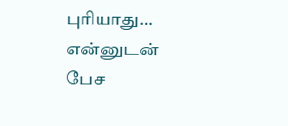புரியாது… என்னுடன் பேச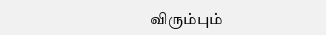விரும்பும்